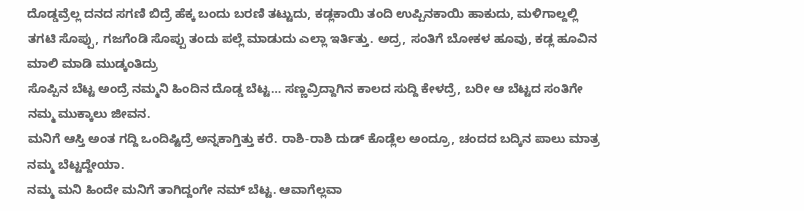ದೊಡ್ಡವ್ರೆಲ್ಲ ದನದ ಸಗಣಿ ಬಿದ್ರೆ ಹೆಕ್ಕ ಬಂದು ಬರಣಿ ತಟ್ಟುದು, ಕಡ್ಲಕಾಯಿ ತಂದಿ ಉಪ್ಪಿನಕಾಯಿ ಹಾಕುದು, ಮಳಿಗಾಲ್ದಲ್ಲಿ ತಗಟಿ ಸೊಪ್ಪು, ಗಜಗೆಂಡಿ ಸೊಪ್ಪು ತಂದು ಪಲ್ಲೆ ಮಾಡುದು ಎಲ್ಲಾ ಇರ್ತಿತ್ತು. ಅದ್ರ, ಸಂತಿಗೆ ಬೋಕಳ ಹೂವು, ಕಡ್ಲ ಹೂವಿನ ಮಾಲಿ ಮಾಡಿ ಮುಡ್ಕಂತಿದ್ರು
ಸೊಪ್ಪಿನ ಬೆಟ್ಟ ಅಂದ್ರೆ ನಮ್ಮನಿ ಹಿಂದಿನ ದೊಡ್ಡ ಬೆಟ್ಟ… ಸಣ್ಣವ್ರಿದ್ದಾಗಿನ ಕಾಲದ ಸುದ್ದಿ ಕೇಳದ್ರೆ, ಬರೀ ಆ ಬೆಟ್ಟದ ಸಂತಿಗೇ ನಮ್ಮ ಮುಕ್ಕಾಲು ಜೀವನ.
ಮನಿಗೆ ಆಸ್ತಿ ಅಂತ ಗದ್ದಿ ಒಂದಿಷ್ಟಿದ್ರೆ ಅನ್ನಕಾಗ್ತಿತ್ತು ಕರೆ. ರಾಶಿ-ರಾಶಿ ದುಡ್ ಕೊಡ್ಲೆಲ ಅಂದ್ರೂ, ಚಂದದ ಬದ್ಕಿನ ಪಾಲು ಮಾತ್ರ ನಮ್ಮ ಬೆಟ್ಟದ್ದೇಯಾ.
ನಮ್ಮ ಮನಿ ಹಿಂದೇ ಮನಿಗೆ ತಾಗಿದ್ದಂಗೇ ನಮ್ ಬೆಟ್ಟ. ಆವಾಗೆಲ್ಲವಾ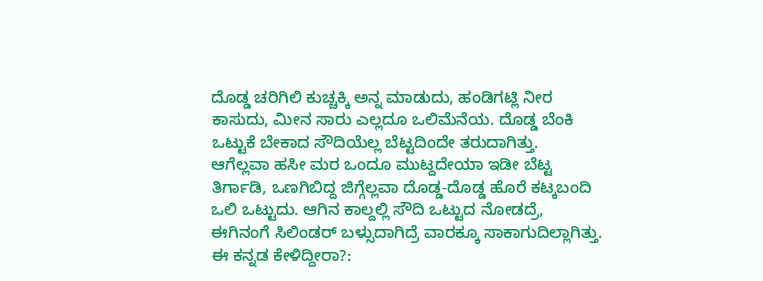ದೊಡ್ಡ ಚರಿಗಿಲಿ ಕುಚ್ಚಕ್ಕಿ ಅನ್ನ ಮಾಡುದು, ಹಂಡಿಗಟ್ಲಿ ನೀರ ಕಾಸುದು, ಮೀನ ಸಾರು ಎಲ್ಲದೂ ಒಲಿಮೆನೆಯ. ದೊಡ್ಡ ಬೆಂಕಿ ಒಟ್ಟುಕೆ ಬೇಕಾದ ಸೌದಿಯೆಲ್ಲ ಬೆಟ್ಟದಿಂದೇ ತರುದಾಗಿತ್ತು.
ಆಗೆಲ್ಲವಾ ಹಸೀ ಮರ ಒಂದೂ ಮುಟ್ದದೇಯಾ ಇಡೀ ಬೆಟ್ಟ ತಿರ್ಗಾಡಿ, ಒಣಗಿಬಿದ್ದ ಜಿಗ್ಗೆಲ್ಲವಾ ದೊಡ್ಡ-ದೊಡ್ಡ ಹೊರೆ ಕಟ್ಕಬಂದಿ ಒಲಿ ಒಟ್ಟುದು. ಆಗಿನ ಕಾಲ್ದಲ್ಲಿ ಸೌದಿ ಒಟ್ಟುದ ನೋಡದ್ರೆ, ಈಗಿನಂಗೆ ಸಿಲಿಂಡರ್ ಬಳ್ಸುದಾಗಿದ್ರೆ ವಾರಕ್ಕೂ ಸಾಕಾಗುದಿಲ್ಲಾಗಿತ್ತು.
ಈ ಕನ್ನಡ ಕೇಳಿದ್ದೀರಾ?: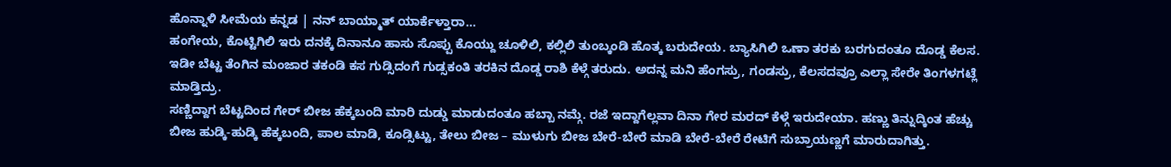ಹೊನ್ನಾಳಿ ಸೀಮೆಯ ಕನ್ನಡ | ನನ್ ಬಾಯ್ಮಾತ್ ಯಾರ್ಕೆಳ್ತಾರಾ…
ಹಂಗೇಯ, ಕೊಟ್ಟಿಗಿಲಿ ಇರು ದನಕ್ಕೆ ದಿನಾನೂ ಹಾಸು ಸೊಪ್ಪು ಕೊಯ್ದು ಚೂಳಿಲಿ, ಕಲ್ಲಿಲಿ ತುಂಬ್ಕಂಡಿ ಹೊತ್ಕ ಬರುದೇಯ. ಬ್ಯಾಸಿಗಿಲಿ ಒಣಾ ತರಕು ಬರಗುದಂತೂ ದೊಡ್ಡ ಕೆಲಸ. ಇಡೀ ಬೆಟ್ಟ ತೆಂಗಿನ ಮಂಜಾರ ತಕಂಡಿ ಕಸ ಗುಡ್ಸಿದಂಗೆ ಗುಡ್ಸಕಂತಿ ತರಕಿನ ದೊಡ್ಡ ರಾಶಿ ಕೆಳ್ಗೆ ತರುದು. ಅದನ್ನ ಮನಿ ಹೆಂಗಸ್ರು, ಗಂಡಸ್ರು, ಕೆಲಸದವ್ರೂ ಎಲ್ಲಾ ಸೇರೇ ತಿಂಗಳಗಟ್ಲೆ ಮಾಡ್ತಿದ್ರು.
ಸಣ್ಣಿದ್ದಾಗ ಬೆಟ್ಟದಿಂದ ಗೇರ್ ಬೀಜ ಹೆಕ್ಕಬಂದಿ ಮಾರಿ ದುಡ್ಡು ಮಾಡುದಂತೂ ಹಬ್ಬಾ ನಮ್ಗೆ. ರಜೆ ಇದ್ದಾಗೆಲ್ಲವಾ ದಿನಾ ಗೇರ ಮರದ್ ಕೆಳ್ಗೆ ಇರುದೇಯಾ. ಹಣ್ಣು ತಿನ್ನುದ್ಕಿಂತ ಹೆಚ್ಚು ಬೀಜ ಹುಡ್ಕಿ-ಹುಡ್ಕಿ ಹೆಕ್ಕಬಂದಿ, ಪಾಲ ಮಾಡಿ, ಕೂಡ್ಸಿಟ್ಟು, ತೇಲು ಬೀಜ – ಮುಳುಗು ಬೀಜ ಬೇರೆ-ಬೇರೆ ಮಾಡಿ ಬೇರೆ-ಬೇರೆ ರೇಟಿಗೆ ಸುಬ್ರಾಯಣ್ಣಗೆ ಮಾರುದಾಗಿತ್ತು.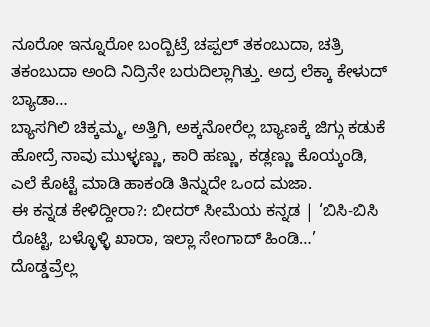ನೂರೋ ಇನ್ನೂರೋ ಬಂದ್ಬಿಟ್ರೆ ಚಪ್ಪಲ್ ತಕಂಬುದಾ, ಚತ್ರಿ ತಕಂಬುದಾ ಅಂದಿ ನಿದ್ರಿನೇ ಬರುದಿಲ್ಲಾಗಿತ್ತು. ಅದ್ರ ಲೆಕ್ಕಾ ಕೇಳುದ್ ಬ್ಯಾಡಾ…
ಬ್ಯಾಸಗಿಲಿ ಚಿಕ್ಕಮ್ಮ, ಅತ್ತಿಗಿ, ಅಕ್ಕನೋರೆಲ್ಲ ಬ್ಯಾಣಕ್ಕೆ ಜಿಗ್ಗು ಕಡುಕೆ ಹೋದ್ರೆ ನಾವು ಮುಳ್ಳಣ್ಣು, ಕಾರಿ ಹಣ್ಣು, ಕಡ್ಲಣ್ಣು ಕೊಯ್ಕಂಡಿ, ಎಲೆ ಕೊಟ್ಟೆ ಮಾಡಿ ಹಾಕಂಡಿ ತಿನ್ನುದೇ ಒಂದ ಮಜಾ.
ಈ ಕನ್ನಡ ಕೇಳಿದ್ದೀರಾ?: ಬೀದರ್ ಸೀಮೆಯ ಕನ್ನಡ | ‘ಬಿಸಿ-ಬಿಸಿ ರೊಟ್ಟಿ, ಬಳ್ಳೊಳ್ಳಿ ಖಾರಾ, ಇಲ್ಲಾ ಸೇಂಗಾದ್ ಹಿಂಡಿ…’
ದೊಡ್ಡವ್ರೆಲ್ಲ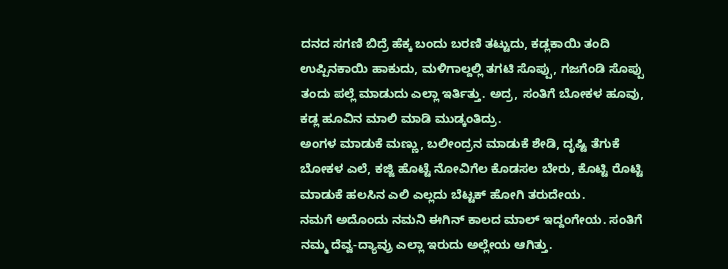ದನದ ಸಗಣಿ ಬಿದ್ರೆ ಹೆಕ್ಕ ಬಂದು ಬರಣಿ ತಟ್ಟುದು, ಕಡ್ಲಕಾಯಿ ತಂದಿ ಉಪ್ಪಿನಕಾಯಿ ಹಾಕುದು, ಮಳಿಗಾಲ್ದಲ್ಲಿ ತಗಟಿ ಸೊಪ್ಪು, ಗಜಗೆಂಡಿ ಸೊಪ್ಪು ತಂದು ಪಲ್ಲೆ ಮಾಡುದು ಎಲ್ಲಾ ಇರ್ತಿತ್ತು. ಅದ್ರ, ಸಂತಿಗೆ ಬೋಕಳ ಹೂವು, ಕಡ್ಲ ಹೂವಿನ ಮಾಲಿ ಮಾಡಿ ಮುಡ್ಕಂತಿದ್ರು.
ಅಂಗಳ ಮಾಡುಕೆ ಮಣ್ಣು, ಬಲೀಂದ್ರನ ಮಾಡುಕೆ ಶೇಡಿ, ದೃಷ್ಟಿ ತೆಗುಕೆ ಬೋಕಳ ಎಲೆ, ಕಜ್ಜಿ ಹೊಟ್ಟೆ ನೋವಿಗೆಲ ಕೊಡಸಲ ಬೇರು, ಕೊಟ್ಟಿ ರೊಟ್ಟಿ ಮಾಡುಕೆ ಹಲಸಿನ ಎಲಿ ಎಲ್ಲದು ಬೆಟ್ಟಕ್ ಹೋಗಿ ತರುದೇಯ.
ನಮಗೆ ಅದೊಂದು ನಮನಿ ಈಗಿನ್ ಕಾಲದ ಮಾಲ್ ಇದ್ದಂಗೇಯ. ಸಂತಿಗೆ ನಮ್ಮ ದೆವ್ವ-ದ್ಯಾವ್ರು ಎಲ್ಲಾ ಇರುದು ಅಲ್ಲೇಯ ಆಗಿತ್ತು.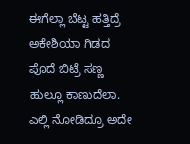ಈಗೆಲ್ಲಾ ಬೆಟ್ಟ ಹತ್ತಿದ್ರೆ ಅಕೇಶಿಯಾ ಗಿಡದ ಪೊದೆ ಬಿಟ್ರೆ ಸಣ್ಣ ಹುಲ್ಲೂ ಕಾಣುದೆಲಾ. ಎಲ್ಲಿ ನೋಡಿದ್ರೂ ಅದೇ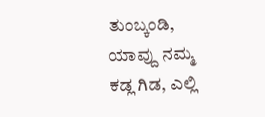ತುಂಬ್ಕಂಡಿ, ಯಾವ್ದು ನಮ್ಮ ಕಡ್ಲ ಗಿಡ, ಎಲ್ಲಿ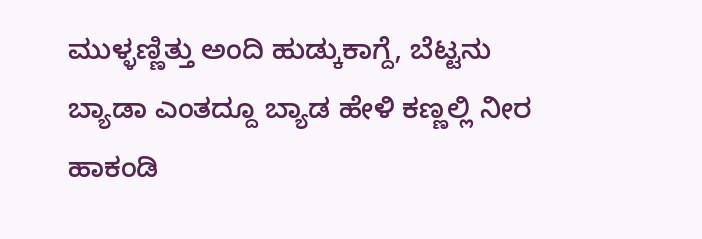ಮುಳ್ಳಣ್ಣಿತ್ತು ಅಂದಿ ಹುಡ್ಕುಕಾಗ್ದೆ, ಬೆಟ್ಟನು ಬ್ಯಾಡಾ ಎಂತದ್ದೂ ಬ್ಯಾಡ ಹೇಳಿ ಕಣ್ಣಲ್ಲಿ ನೀರ ಹಾಕಂಡಿ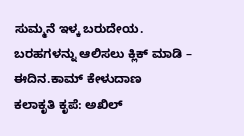ಸುಮ್ಮನೆ ಇಳ್ಕ ಬರುದೇಯ.
ಬರಹಗಳನ್ನು ಆಲಿಸಲು ಕ್ಲಿಕ್ ಮಾಡಿ – ಈದಿನ.ಕಾಮ್ ಕೇಳುದಾಣ
ಕಲಾಕೃತಿ ಕೃಪೆ: ಅಖಿಲ್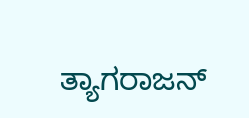ತ್ಯಾಗರಾಜನ್